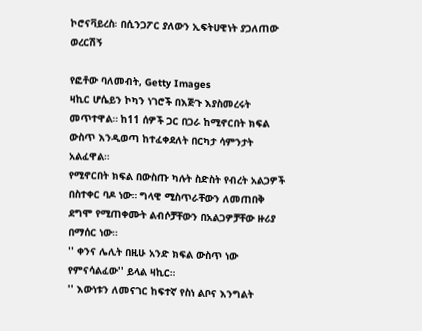ኮሮናቫይረስ፡ በሲንጋፖር ያለውን ኢፍትሀዊነት ያጋለጠው ወረርሽኝ

የፎቶው ባለመብት, Getty Images
ዛኪር ሆሴይን ኮካን ነገሮች በእጅጉ እያስመረሩት መጥተዋል። ከ11 ሰዎች ጋር በጋራ ከሚኖርበት ክፍል ውስጥ እንዲወጣ ከተፈቀደለት በርካታ ሳምንታት አልፈዋል።
የሚኖርበት ክፍል በውስጡ ካሉት ስድስት የብረት አልጋዎች በስተቀር ባዶ ነው። ግላዊ ሚስጥራቸውን ለመጠበቅ ደግሞ የሚጠቀሙት ልብሶቻቸውን በአልጋዎቻቸው ዙሪያ በማሰር ነው።
'' ቀንና ሌሊት በዚሁ አንድ ክፍል ውስጥ ነው የምናሳልፈው'' ይላል ዛኪር።
'' እውነቱን ለመናገር ከፍተኛ የስነ ልቦና እንግልት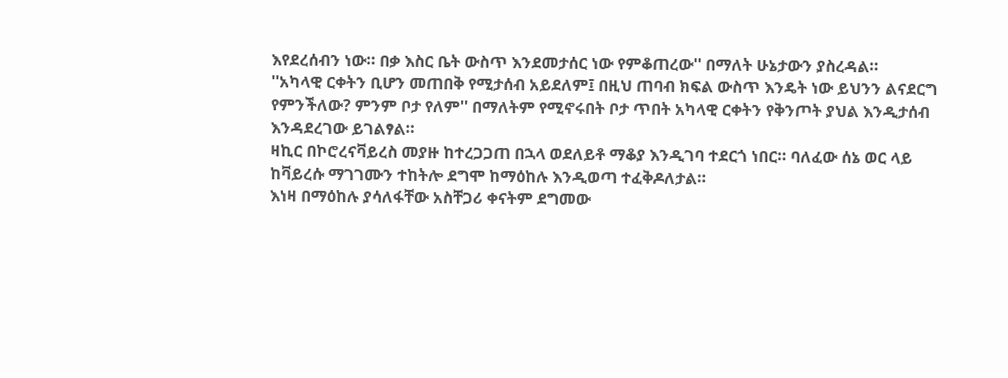እየደረሰብን ነው። በቃ እስር ቤት ውስጥ እንደመታሰር ነው የምቆጠረው'' በማለት ሁኔታውን ያስረዳል።
''አካላዊ ርቀትን ቢሆን መጠበቅ የሚታሰብ አይደለም፤ በዚህ ጠባብ ክፍል ውስጥ እንዴት ነው ይህንን ልናደርግ የምንችለው? ምንም ቦታ የለም'' በማለትም የሚኖሩበት ቦታ ጥበት አካላዊ ርቀትን የቅንጦት ያህል እንዲታሰብ እንዳደረገው ይገልፃል።
ዛኪር በኮሮረናቫይረስ መያዙ ከተረጋጋጠ በኋላ ወደለይቶ ማቆያ እንዲገባ ተደርጎ ነበር። ባለፈው ሰኔ ወር ላይ ከቫይረሱ ማገገሙን ተከትሎ ደግሞ ከማዕከሉ እንዲወጣ ተፈቅዶለታል።
እነዛ በማዕከሉ ያሳለፋቸው አስቸጋሪ ቀናትም ደግመው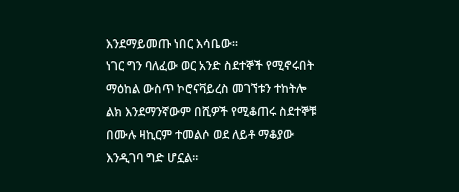እንደማይመጡ ነበር እሳቤው።
ነገር ግን ባለፈው ወር አንድ ስደተኞች የሚኖሩበት ማዕከል ውስጥ ኮሮናቫይረስ መገኘቱን ተከትሎ ልክ እንደማንኛውም በሺዎች የሚቆጠሩ ስደተኞቹ በሙሉ ዛኪርም ተመልሶ ወደ ለይቶ ማቆያው እንዲገባ ግድ ሆኗል።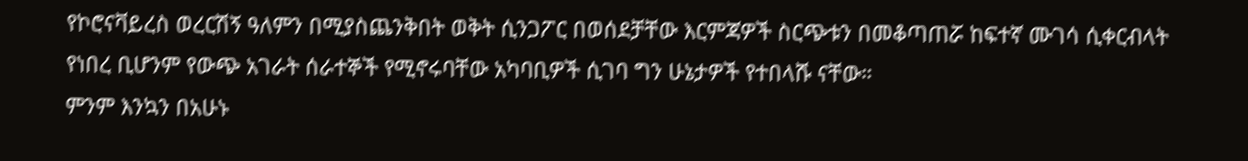የኮሮናቫይረስ ወረርሽኝ ዓለምን በሚያስጨንቅበት ወቅት ሲንጋፖር በወሰደቻቸው እርምጃዎች ስርጭቱን በመቆጣጠሯ ከፍተኛ ሙገሳ ሲቀርብላት የነበረ ቢሆንም የውጭ አገራት ሰራተኞች የሚኖሩባቸው አካባቢዎች ሲገባ ግን ሁኔታዎች የተበላሹ ናቸው።
ምንም እንኳን በአሁኑ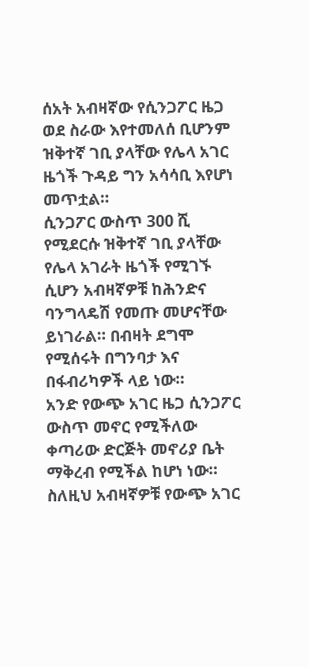ሰአት አብዛኛው የሲንጋፖር ዜጋ ወደ ስራው እየተመለሰ ቢሆንም ዝቅተኛ ገቢ ያላቸው የሌላ አገር ዜጎች ጉዳይ ግን አሳሳቢ እየሆነ መጥቷል።
ሲንጋፖር ውስጥ 300 ሺ የሚደርሱ ዝቅተኛ ገቢ ያላቸው የሌላ አገራት ዜጎች የሚገኙ ሲሆን አብዛኛዎቹ ከሕንድና ባንግላዴሽ የመጡ መሆናቸው ይነገራል። በብዛት ደግሞ የሚሰሩት በግንባታ እና በፋብሪካዎች ላይ ነው።
አንድ የውጭ አገር ዜጋ ሲንጋፖር ውስጥ መኖር የሚችለው ቀጣሪው ድርጅት መኖሪያ ቤት ማቅረብ የሚችል ከሆነ ነው። ስለዚህ አብዛኛዎቹ የውጭ አገር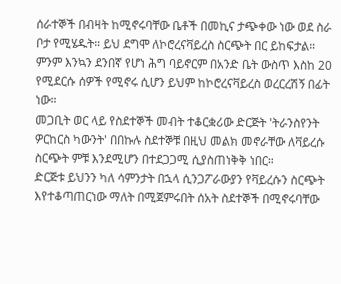ሰራተኞች በብዛት ከሚኖሩባቸው ቤቶች በመኪና ታጭቀው ነው ወደ ስራ ቦታ የሚሄዱት። ይህ ደግሞ ለኮሮረናቫይረስ ስርጭት በር ይከፍታል።
ምንም እንኳን ደንበኛ የሆነ ሕግ ባይኖርም በአንድ ቤት ውስጥ እስከ 20 የሚደርሱ ሰዎች የሚኖሩ ሲሆን ይህም ከኮሮረናቫይረስ ወረርረሽኝ በፊት ነው።
መጋቢት ወር ላይ የስደተኞች መብት ተቆርቋሪው ድርጅት 'ትራንስየንት ዎርከርስ ካውንት' በበኩሉ ስደተኞቹ በዚህ መልክ መኖራቸው ለቫይረሱ ስርጭት ምቹ እንደሚሆን በተደጋጋሚ ሲያስጠነቅቅ ነበር።
ድርጅቱ ይህንን ካለ ሳምንታት በኋላ ሲንጋፖራውያን የቫይረሱን ስርጭት እየተቆጣጠርነው ማለት በሚጀምሩበት ሰአት ስደተኞች በሚኖሩባቸው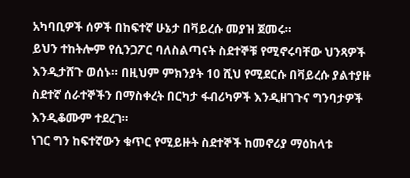አካባቢዎች ሰዎች በከፍተኛ ሁኔታ በቫይረሱ መያዝ ጀመሩ።
ይህን ተከትሎም የሲንጋፖር ባለስልጣናት ስደተኞቹ የሚኖሩባቸው ህንጻዎች እንዲታሸጉ ወሰኑ። በዚህም ምክንያት 10 ሺህ የሚደርሱ በቫይረሱ ያልተያዙ ስደተኛ ሰራተኞችን በማስቀረት በርካታ ፋብሪካዎች እንዲዘገጉና ግንባታዎች እንዲቆሙም ተደረገ።
ነገር ግን ከፍተኛውን ቁጥር የሚይዙት ስደተኞች ከመኖሪያ ማዕከላቱ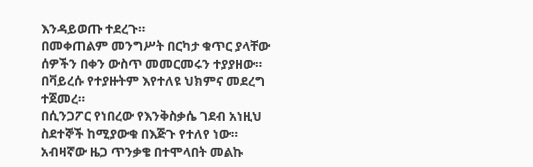እንዳይወጡ ተደረጉ።
በመቀጠልም መንግሥት በርካታ ቁጥር ያላቸው ሰዎችን በቀን ውስጥ መመርመሩን ተያያዘው። በቫይረሱ የተያዙትም እየተለዩ ህክምና መደረግ ተጀመረ።
በሲንጋፖር የነበረው የእንቅስቃሴ ገደብ አነዚህ ስደተኞች ከሚያውቁ በእጅጉ የተለየ ነው። አብዛኛው ዜጋ ጥንቃቄ በተሞላበት መልኩ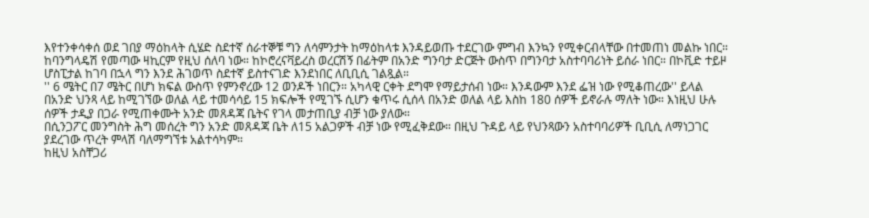እየተንቀሳቀሰ ወደ ገበያ ማዕከላት ሲሄድ ስደተኛ ሰራተኞቹ ግን ለሳምንታት ከማዕከላቱ እንዳይወጡ ተደርገው ምግብ እንኳን የሚቀርብላቸው በተመጠነ መልኩ ነበር።
ከባንግላዴሽ የመጣው ዛኪርም የዚህ ሰለባ ነው። ከኮሮረናቫይረስ ወረርሽኝ በፊትም በአንድ ግንባታ ድርጅት ውስጥ በግንባታ አስተባባሪነት ይሰራ ነበር። በኮቪድ ተይዞ ሆስፒታል ከገባ በኋላ ግን እንደ ሕገወጥ ስደተኛ ይስተናገድ እንደነበር ለቢቢሲ ገልጿል።
'' 6 ሜትር በ7 ሜትር በሆነ ክፍል ውስጥ የምንኖረው 12 ወንዶች ነበርን። አካላዊ ርቀት ደግሞ የማይታሰብ ነው። እንዳውም እንደ ፌዝ ነው የሚቆጠረው'' ይላል
በአንድ ህንጻ ላይ ከሚገኘው ወለል ላይ ተመሳሳይ 15 ክፍሎች የሚገኙ ሲሆን ቁጥሩ ሲሰላ በአንድ ወለል ላይ እስከ 180 ሰዎች ይኖራሉ ማለት ነው። እነዚህ ሁሉ ሰዎች ታዲያ በጋራ የሚጠቀሙት አንድ መጸዳጃ ቤትና የገላ መታጠቢያ ብቻ ነው ያለው።
በሲንጋፖር መንግስት ሕግ መሰረት ግን አንድ መጸዳጃ ቤት ለ15 አልጋዎች ብቻ ነው የሚፈቅደው። በዚህ ጉዳይ ላይ የህንጻውን አስተባባሪዎች ቢቢሲ ለማነጋገር ያደረገው ጥረት ምላሽ ባለማግኘቱ አልተሳካም።
ከዚህ አስቸጋሪ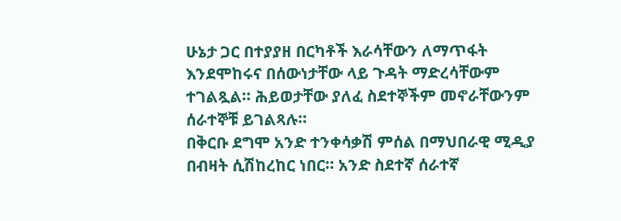ሁኔታ ጋር በተያያዘ በርካቶች እራሳቸውን ለማጥፋት እንደሞከሩና በሰውነታቸው ላይ ጉዳት ማድረሳቸውም ተገልጿል። ሕይወታቸው ያለፈ ስደተኞችም መኖራቸውንም ሰራተኞቹ ይገልጻሉ።
በቅርቡ ደግሞ አንድ ተንቀሳቃሽ ምሰል በማህበራዊ ሚዲያ በብዛት ሲሽከረከር ነበር። አንድ ስደተኛ ሰራተኛ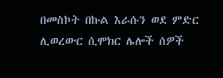በመስኮት በኩል እራሱን ወደ ምድር ሊወረውር ሲሞክር ሌሎች ሰዎች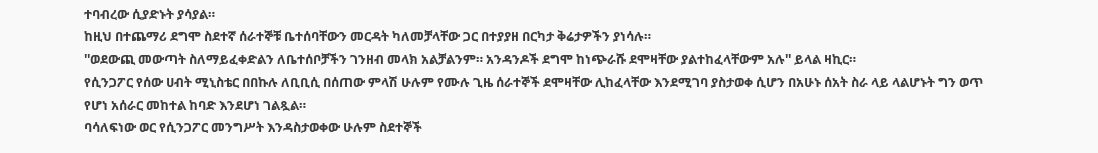ተባብረው ሲያድኑት ያሳያል።
ከዚህ በተጨማሪ ደግሞ ስደተኛ ሰራተኞቹ ቤተሰባቸውን መርዳት ካለመቻላቸው ጋር በተያያዘ በርካታ ቅሬታዎችን ያነሳሉ።
''ወደውጪ መውጣት ስለማይፈቀድልን ለቤተሰቦቻችን ገንዘብ መላክ አልቻልንም። አንዳንዶች ደግሞ ከነጭራሹ ደሞዛቸው ያልተከፈላቸውም አሉ'' ይላል ዛኪር።
የሲንጋፖር የሰው ሀብት ሚኒስቴር በበኩሉ ለቢቢሲ በሰጠው ምላሽ ሁሉም የሙሉ ጊዜ ሰራተኞች ደሞዛቸው ሊከፈላቸው እንደሚገባ ያስታወቀ ሲሆን በአሁኑ ሰአት ስራ ላይ ላልሆኑት ግን ወጥ የሆነ አሰራር መከተል ከባድ እንደሆነ ገልጿል።
ባሳለፍነው ወር የሲንጋፖር መንግሥት እንዳስታወቀው ሁሉም ስደተኞች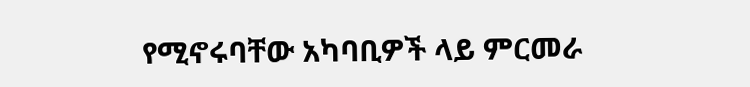የሚኖሩባቸው አካባቢዎች ላይ ምርመራ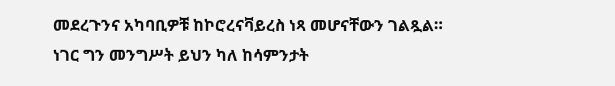መደረጉንና አካባቢዎቹ ከኮሮረናቫይረስ ነጻ መሆናቸውን ገልጿል።
ነገር ግን መንግሥት ይህን ካለ ከሳምንታት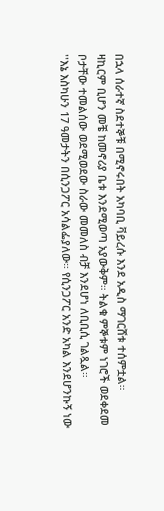በኋላ ሰራተኛ ስደተኞቹ በሚኖሩበት አካባቢ ቫይረሱ እንደ አዲስ ማገርሸቱ ተሰምቷል።
ዛኪርም ቢሆን መቼ ከመኖሪያ ቤቱ እንደሚወጣ አያውቅም። ትልቁ ምኞቱም ነገሮች ወደቀደመ ቦታቸው ተመልሰው ወደሚወደው ስራው መመለስ ብቻ እንደሆነ ለቢቢሲ ገልጿል።
''እኔ እስካሁን 17 ዓመታትን በሲንጋፖር አሳልፌያለው። የሲንጋፖር አንድ አካል እንደሆንኩኝ ነው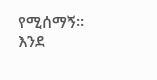የሚሰማኝ። እንደ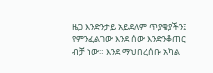ዜጋ እንድንታይ አይደለም ጥያቄያችን፤ የምንፈልገው እንደ ሰው እንድንቆጠር ብቻ ነው። እንደ ማህበረሰቡ አካል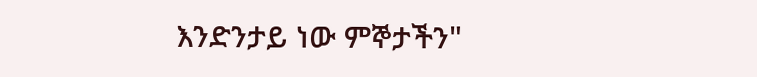እንድንታይ ነው ምኞታችን"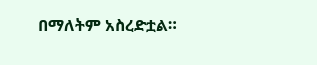በማለትም አስረድቷል።